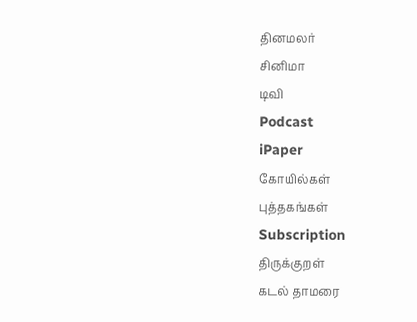தினமலர்
சினிமா
டிவி
Podcast
iPaper
கோயில்கள்
புத்தகங்கள்
Subscription
திருக்குறள்
கடல் தாமரை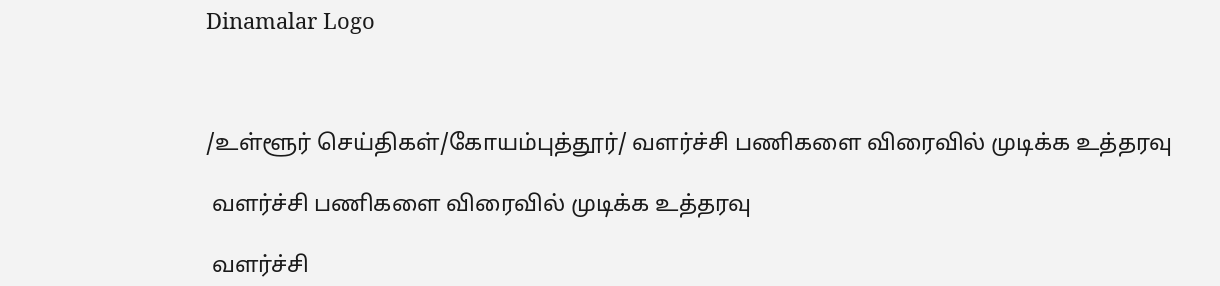Dinamalar Logo



/உள்ளூர் செய்திகள்/கோயம்புத்தூர்/ வளர்ச்சி பணிகளை விரைவில் முடிக்க உத்தரவு

 வளர்ச்சி பணிகளை விரைவில் முடிக்க உத்தரவு

 வளர்ச்சி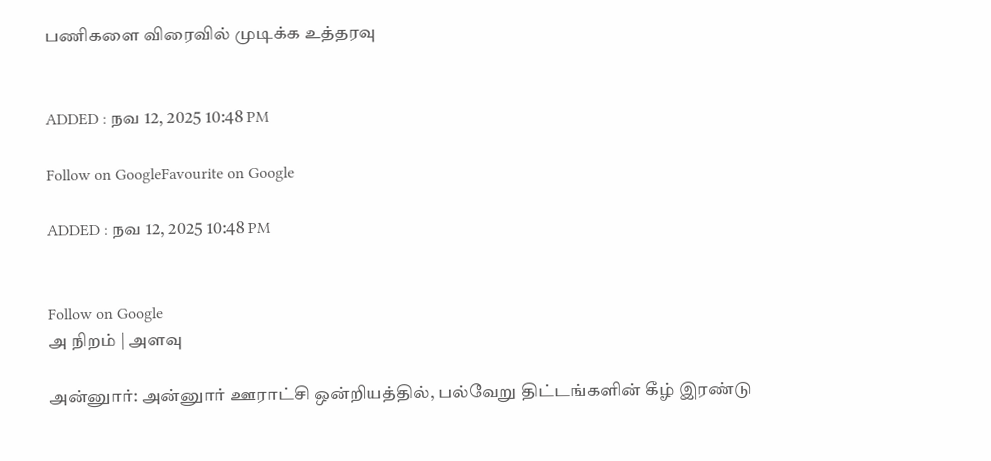பணிகளை விரைவில் முடிக்க உத்தரவு


ADDED : நவ 12, 2025 10:48 PM

Follow on GoogleFavourite on Google

ADDED : நவ 12, 2025 10:48 PM


Follow on Google
அ நிறம் | அளவு

அன்னுார்: அன்னுார் ஊராட்சி ஒன்றியத்தில், பல்வேறு திட்டங்களின் கீழ் இரண்டு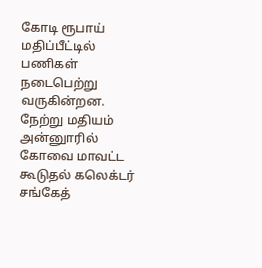கோடி ரூபாய் மதிப்பீட்டில் பணிகள் நடைபெற்று வருகின்றன. நேற்று மதியம் அன்னுாரில் கோவை மாவட்ட கூடுதல் கலெக்டர் சங்கேத்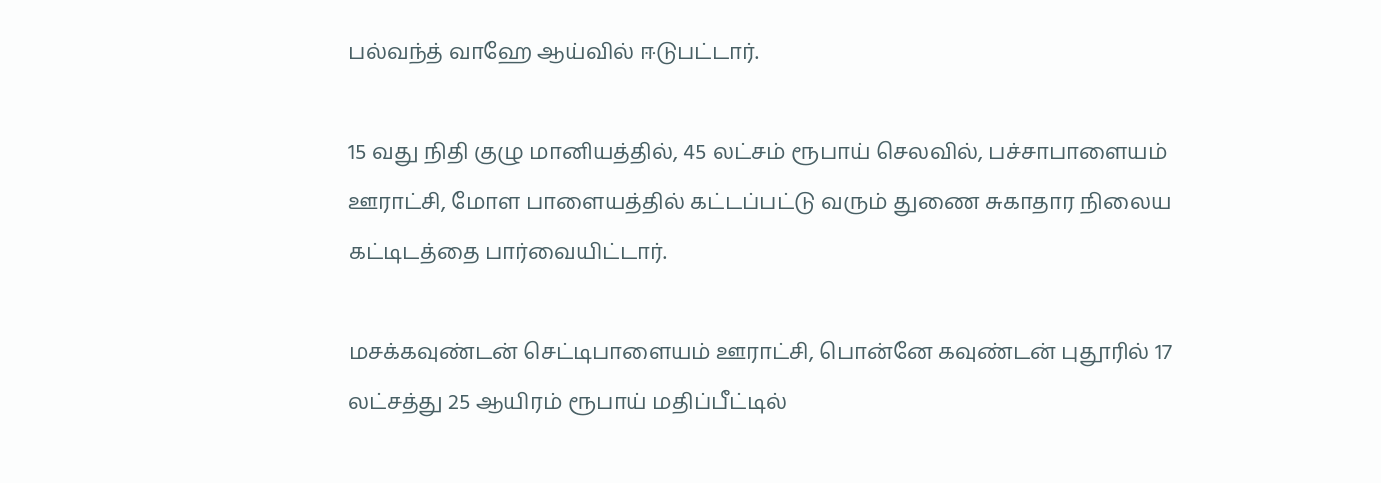பல்வந்த் வாஹே ஆய்வில் ஈடுபட்டார்.

15 வது நிதி குழு மானியத்தில், 45 லட்சம் ரூபாய் செலவில், பச்சாபாளையம் ஊராட்சி, மோள பாளையத்தில் கட்டப்பட்டு வரும் துணை சுகாதார நிலைய கட்டிடத்தை பார்வையிட்டார்.

மசக்கவுண்டன் செட்டிபாளையம் ஊராட்சி, பொன்னே கவுண்டன் புதூரில் 17 லட்சத்து 25 ஆயிரம் ரூபாய் மதிப்பீட்டில்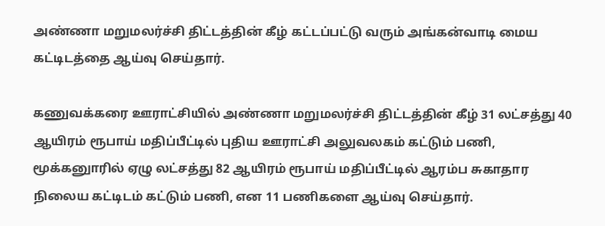அண்ணா மறுமலர்ச்சி திட்டத்தின் கீழ் கட்டப்பட்டு வரும் அங்கன்வாடி மைய கட்டிடத்தை ஆய்வு செய்தார்.

கணுவக்கரை ஊராட்சியில் அண்ணா மறுமலர்ச்சி திட்டத்தின் கீழ் 31 லட்சத்து 40 ஆயிரம் ரூபாய் மதிப்பீட்டில் புதிய ஊராட்சி அலுவலகம் கட்டும் பணி, மூக்கனுாரில் ஏழு லட்சத்து 82 ஆயிரம் ரூபாய் மதிப்பீட்டில் ஆரம்ப சுகாதார நிலைய கட்டிடம் கட்டும் பணி, என 11 பணிகளை ஆய்வு செய்தார்.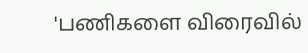'பணிகளை விரைவில்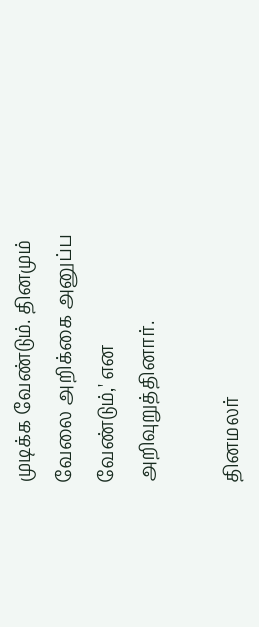முடிக்க வேண்டும். தினமும் வேலை அறிக்கை அனுப்ப வேண்டும்,' என அறிவுறுத்தினார்.

தினமலர்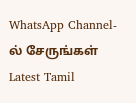WhatsApp Channel-ல் சேருங்கள்
Latest Tamil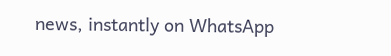news, instantly on WhatsApp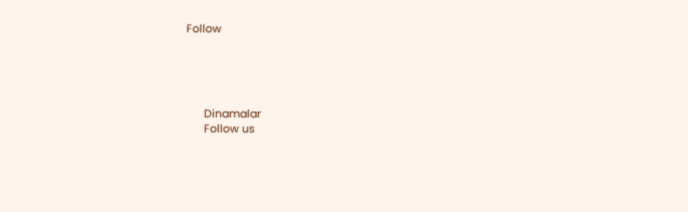Follow





      Dinamalar
      Follow us